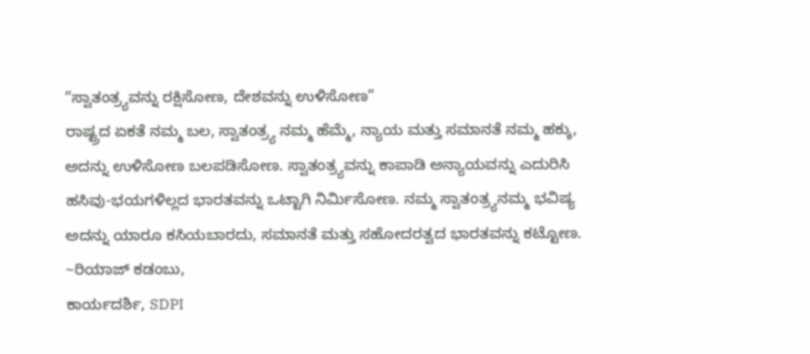“ಸ್ವಾತಂತ್ರ್ಯವನ್ನು ರಕ್ಷಿಸೋಣ, ದೇಶವನ್ನು ಉಳಿಸೋಣ”
ರಾಷ್ಟ್ರದ ಏಕತೆ ನಮ್ಮ ಬಲ, ಸ್ವಾತಂತ್ರ್ಯ ನಮ್ಮ ಹೆಮ್ಮೆ, ನ್ಯಾಯ ಮತ್ತು ಸಮಾನತೆ ನಮ್ಮ ಹಕ್ಕು, ಅದನ್ನು ಉಳಿಸೋಣ ಬಲಪಡಿಸೋಣ. ಸ್ವಾತಂತ್ರ್ಯವನ್ನು ಕಾಪಾಡಿ ಅನ್ಯಾಯವನ್ನು ಎದುರಿಸಿ ಹಸಿವು-ಭಯಗಳಿಲ್ಲದ ಭಾರತವನ್ನು ಒಟ್ಟಾಗಿ ನಿರ್ಮಿಸೋಣ. ನಮ್ಮ ಸ್ವಾತಂತ್ರ್ಯನಮ್ಮ ಭವಿಷ್ಯ ಅದನ್ನು ಯಾರೂ ಕಸಿಯಬಾರದು, ಸಮಾನತೆ ಮತ್ತು ಸಹೋದರತ್ವದ ಭಾರತವನ್ನು ಕಟ್ಟೋಣ.
~ರಿಯಾಜ್ ಕಡಂಬು,
ಕಾರ್ಯದರ್ಶಿ, SDPI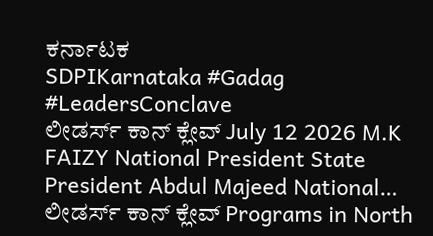ಕರ್ನಾಟಕ
SDPIKarnataka #Gadag #LeadersConclave
ಲೀಡರ್ಸ್ ಕಾನ್ ಕ್ಲೇವ್ July 12 2026 M.K FAIZY National President State President Abdul Majeed National…
ಲೀಡರ್ಸ್ ಕಾನ್ ಕ್ಲೇವ್ Programs in North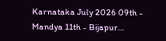Karnataka July 2026 09th - Mandya 11th - Bijapur…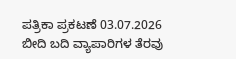ಪತ್ರಿಕಾ ಪ್ರಕಟಣೆ 03.07.2026 ಬೀದಿ ಬದಿ ವ್ಯಾಪಾರಿಗಳ ತೆರವು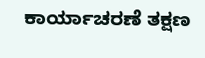ಕಾರ್ಯಾಚರಣೆ ತಕ್ಷಣ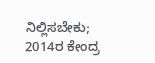ನಿಲ್ಲಿಸಬೇಕು; 2014ರ ಕೇಂದ್ರ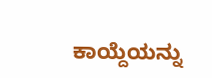ಕಾಯ್ದೆಯನ್ನು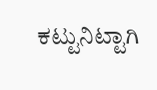ಕಟ್ಟುನಿಟ್ಟಾಗಿ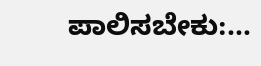ಪಾಲಿಸಬೇಕು:…